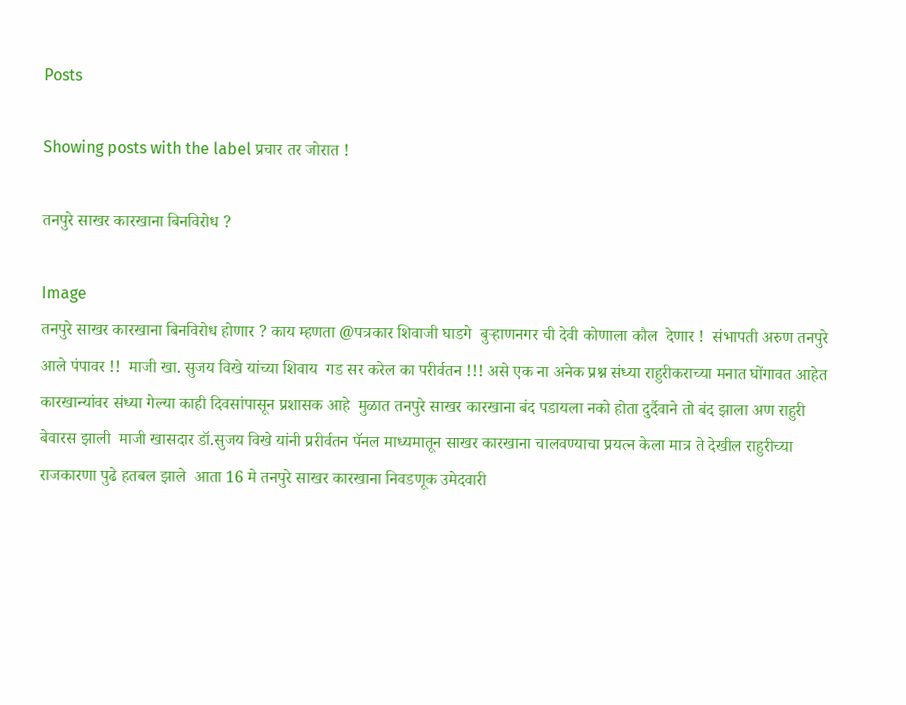Posts

Showing posts with the label प्रचार तर जोरात !

तनपुरे साखर कारखाना बिनविरोध ?

Image
तनपुरे साखर कारखाना बिनविरोध होणार ? काय म्हणता @पत्रकार शिवाजी घाडगे  बुऱ्हाणनगर ची देवी कोणाला कौल  देणार !  संभापती अरुण तनपुरे आले पंपावर !!  माजी खा. सुजय विखे यांच्या शिवाय  गड सर करेल का परीर्वतन !!! असे एक ना अनेक प्रश्न संध्या राहुरीकराच्या मनात घोंगावत आहेत  कारखान्यांवर संध्या गेल्या काही दिवसांपासून प्रशासक आहे  मुळात तनपुरे साखर कारखाना बंद पडायला नको होता दुर्दैवाने तो बंद झाला अण राहुरी बेवारस झाली  माजी खासदार डॉ.सुजय विखे यांनी प्ररीर्वतन पॅनल माध्यमातून साखर कारखाना चालवण्याचा प्रयत्न केला मात्र ते देखील राहुरीच्या राजकारणा पुढे हतबल झाले  आता 16 मे तनपुरे साखर कारखाना निवडणूक उमेदवारी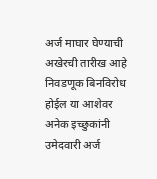अर्ज माघार घेण्याची अखेरची तारीख आहे  निवडणूक बिनविरोध होईल या आशेवर अनेक इच्छुकांनी उमेदवारी अर्ज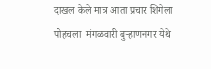दाखल केले मात्र आता प्रचार शिगेला पोहचला  मंगळवारी बुऱ्हाणनगर येथे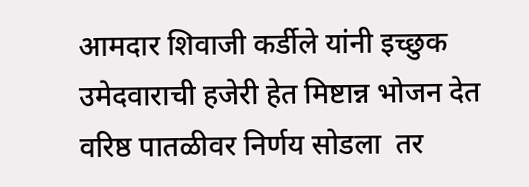आमदार शिवाजी कर्डीले यांनी इच्छुक उमेदवाराची हजेरी हेत मिष्टान्न भोजन देत वरिष्ठ पातळीवर निर्णय सोडला  तर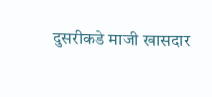दुसरीकडे माजी खासदार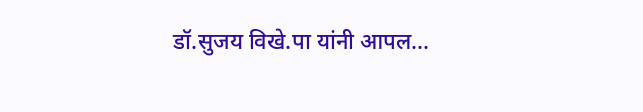डॉ.सुजय विखे.पा यांनी आपल...